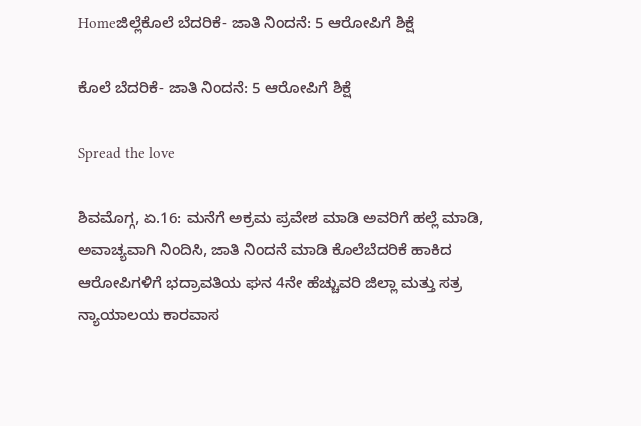Homeಜಿಲ್ಲೆಕೊಲೆ ಬೆದರಿಕೆ- ಜಾತಿ ನಿಂದನೆ: 5 ಆರೋಪಿಗೆ ಶಿಕ್ಷೆ

ಕೊಲೆ ಬೆದರಿಕೆ- ಜಾತಿ ನಿಂದನೆ: 5 ಆರೋಪಿಗೆ ಶಿಕ್ಷೆ

Spread the love

ಶಿವಮೊಗ್ಗ, ಏ.16: ಮನೆಗೆ ಅಕ್ರಮ ಪ್ರವೇಶ ಮಾಡಿ ಅವರಿಗೆ ಹಲ್ಲೆ ಮಾಡಿ, ಅವಾಚ್ಯವಾಗಿ ನಿಂದಿಸಿ, ಜಾತಿ ನಿಂದನೆ ಮಾಡಿ ಕೊಲೆಬೆದರಿಕೆ ಹಾಕಿದ ಆರೋಪಿಗಳಿಗೆ ಭದ್ರಾವತಿಯ ಘನ 4ನೇ ಹೆಚ್ಚುವರಿ ಜಿಲ್ಲಾ ಮತ್ತು ಸತ್ರ ನ್ಯಾಯಾಲಯ ಕಾರವಾಸ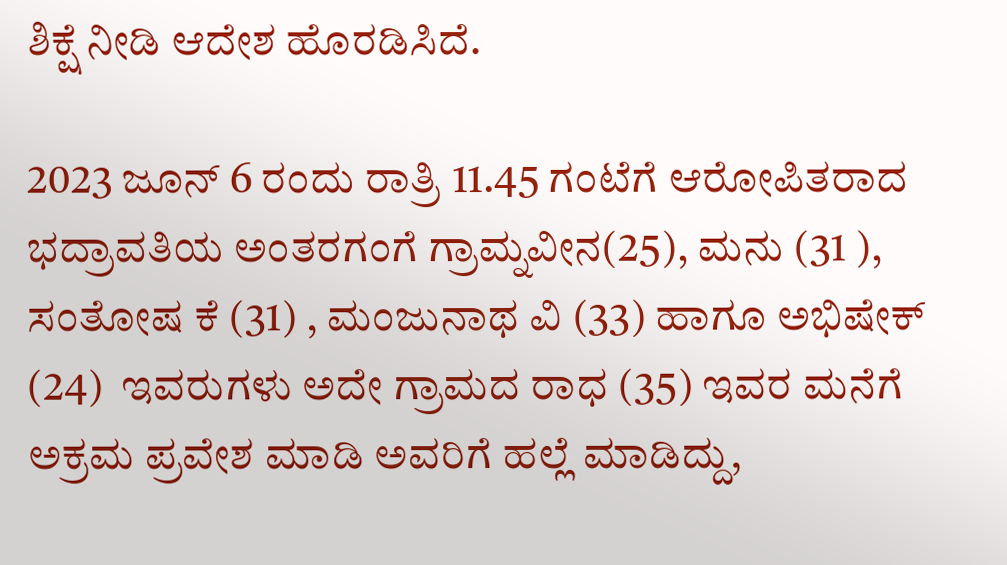ಶಿಕ್ಷೆ ನೀಡಿ ಆದೇಶ ಹೊರಡಿಸಿದೆ.

2023 ಜೂನ್ 6 ರಂದು ರಾತ್ರಿ 11.45 ಗಂಟೆಗೆ ಆರೋಪಿತರಾದ ಭದ್ರಾವತಿಯ ಅಂತರಗಂಗೆ ಗ್ರಾಮ್ನವೀನ(25), ಮನು (31 ), ಸಂತೋಷ ಕೆ (31) , ಮಂಜುನಾಥ ವಿ (33) ಹಾಗೂ ಅಭಿಷೇಕ್ (24)  ಇವರುಗಳು ಅದೇ ಗ್ರಾಮದ ರಾಧ (35) ಇವರ ಮನೆಗೆ ಅಕ್ರಮ ಪ್ರವೇಶ ಮಾಡಿ ಅವರಿಗೆ ಹಲ್ಲೆ ಮಾಡಿದ್ದು,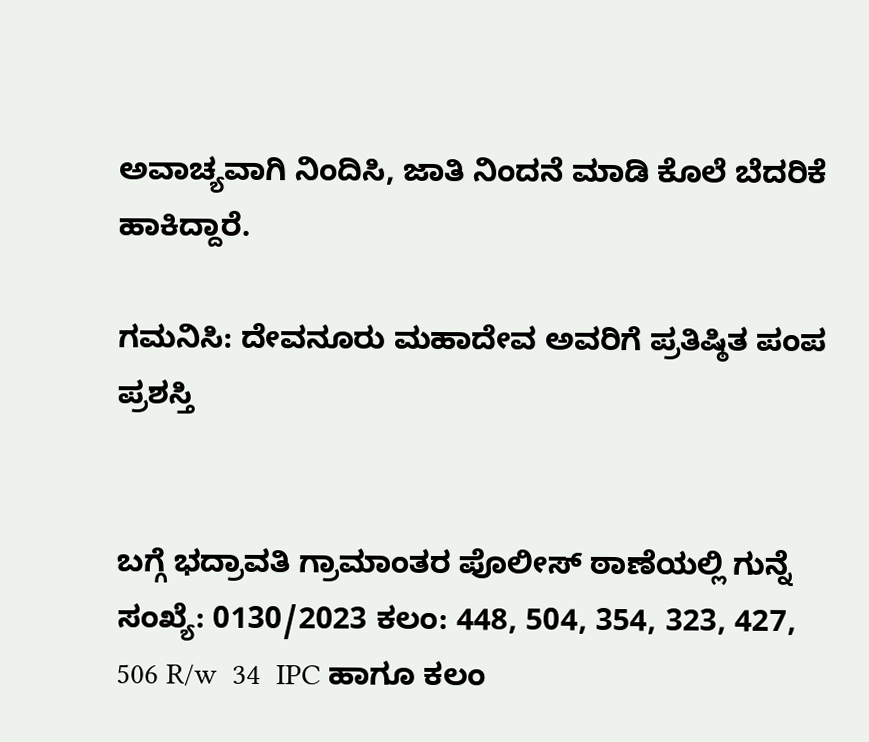ಅವಾಚ್ಯವಾಗಿ ನಿಂದಿಸಿ, ಜಾತಿ ನಿಂದನೆ ಮಾಡಿ ಕೊಲೆ ಬೆದರಿಕೆ ಹಾಕಿದ್ದಾರೆ.

ಗಮನಿಸಿ: ದೇವನೂರು ಮಹಾದೇವ ಅವರಿಗೆ ಪ್ರತಿಷ್ಠಿತ ಪಂಪ ಪ್ರಶಸ್ತಿ


ಬಗ್ಗೆ ಭದ್ರಾವತಿ ಗ್ರಾಮಾಂತರ ಪೊಲೀಸ್ ಠಾಣೆಯಲ್ಲಿ ಗುನ್ನೆ ಸಂಖ್ಯೆ: 0130/2023 ಕಲಂ: 448, 504, 354, 323, 427, 506 R/w  34  IPC ಹಾಗೂ ಕಲಂ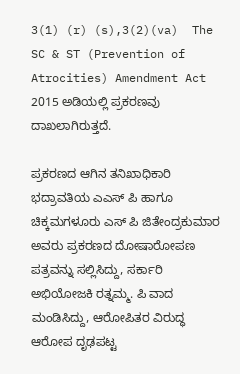3(1) (r) (s),3(2)(va)  The SC & ST (Prevention of Atrocities) Amendment Act 2015 ಅಡಿಯಲ್ಲಿ ಪ್ರಕರಣವು ದಾಖಲಾಗಿರುತ್ತದೆ.

ಪ್ರಕರಣದ ಆಗಿನ ತನಿಖಾಧಿಕಾರಿ  ಭದ್ರಾವತಿಯ ಎಎಸ್ ಪಿ ಹಾಗೂ ಚಿಕ್ಕಮಗಳೂರು ಎಸ್ ಪಿ ಜಿತೇಂದ್ರಕುಮಾರ ಅವರು ಪ್ರಕರಣದ ದೋಷಾರೋಪಣ ಪತ್ರವನ್ನು ಸಲ್ಲಿಸಿದ್ದು, ಸರ್ಕಾರಿ ಅಭಿಯೋಜಕಿ ರತ್ನಮ್ಮ. ಪಿ ವಾದ ಮಂಡಿಸಿದ್ದು, ಆರೋಪಿತರ ವಿರುದ್ಧ ಆರೋಪ ದೃಢಪಟ್ಟ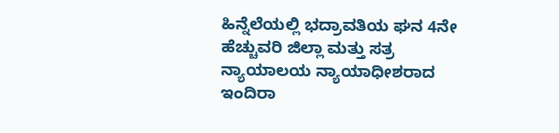ಹಿನ್ನೆಲೆಯಲ್ಲಿ ಭದ್ರಾವತಿಯ ಘನ 4ನೇ ಹೆಚ್ಚುವರಿ ಜಿಲ್ಲಾ ಮತ್ತು ಸತ್ರ ನ್ಯಾಯಾಲಯ ನ್ಯಾಯಾಧೀಶರಾದ ಇಂದಿರಾ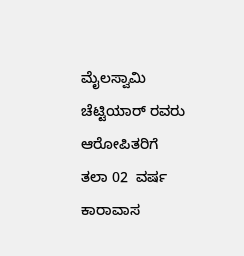ಮೈಲಸ್ವಾಮಿ ಚೆಟ್ಟಿಯಾರ್ ರವರು ಆರೋಪಿತರಿಗೆ  ತಲಾ 02  ವರ್ಷ ಕಾರಾವಾಸ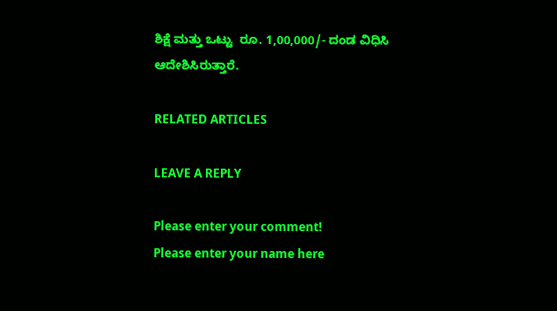ಶಿಕ್ಷೆ ಮತ್ತು ಒಟ್ಟು  ರೂ. 1,00,000/- ದಂಡ ವಿಧಿಸಿ ಆದೇಶಿಸಿರುತ್ತಾರೆ.

RELATED ARTICLES

LEAVE A REPLY

Please enter your comment!
Please enter your name here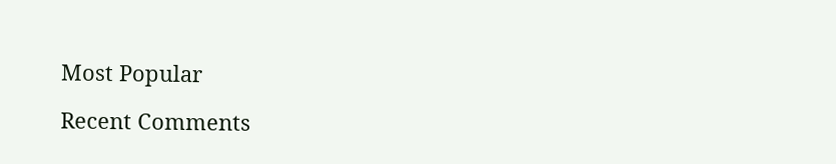Most Popular

Recent Comments